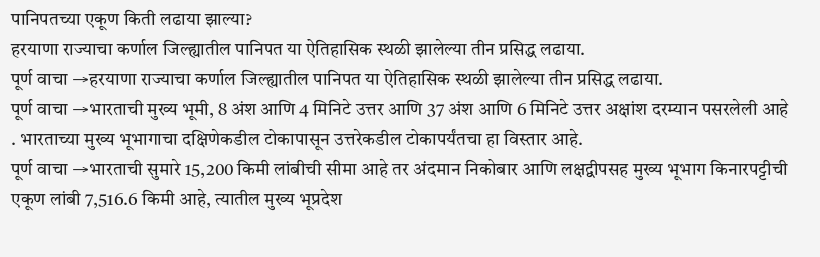पानिपतच्या एकूण किती लढाया झाल्या?
हरयाणा राज्याचा कर्णाल जिल्ह्यातील पानिपत या ऐतिहासिक स्थळी झालेल्या तीन प्रसिद्ध लढाया.
पूर्ण वाचा →हरयाणा राज्याचा कर्णाल जिल्ह्यातील पानिपत या ऐतिहासिक स्थळी झालेल्या तीन प्रसिद्ध लढाया.
पूर्ण वाचा →भारताची मुख्य भूमी, 8 अंश आणि 4 मिनिटे उत्तर आणि 37 अंश आणि 6 मिनिटे उत्तर अक्षांश दरम्यान पसरलेली आहे . भारताच्या मुख्य भूभागाचा दक्षिणेकडील टोकापासून उत्तरेकडील टोकापर्यंतचा हा विस्तार आहे.
पूर्ण वाचा →भारताची सुमारे 15,200 किमी लांबीची सीमा आहे तर अंदमान निकोबार आणि लक्षद्वीपसह मुख्य भूभाग किनारपट्टीची एकूण लांबी 7,516.6 किमी आहे, त्यातील मुख्य भूप्रदेश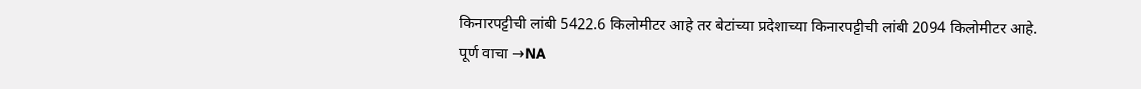किनारपट्टीची लांबी 5422.6 किलोमीटर आहे तर बेटांच्या प्रदेशाच्या किनारपट्टीची लांबी 2094 किलोमीटर आहे.
पूर्ण वाचा →NA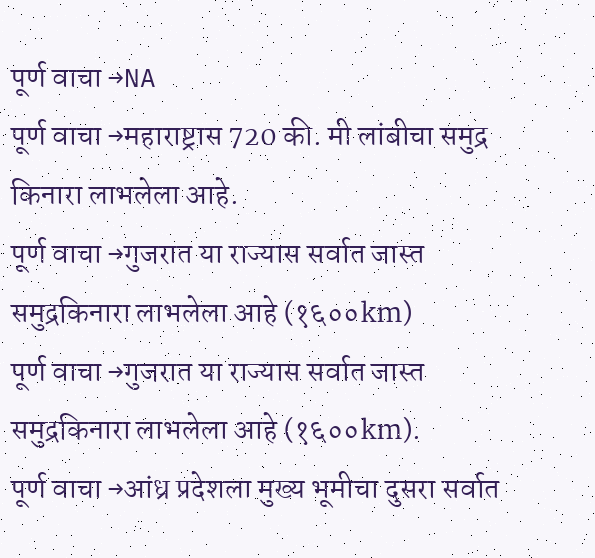पूर्ण वाचा →NA
पूर्ण वाचा →महाराष्ट्रास 720 की. मी लांबीचा समुद्र किनारा लाभलेला आहे.
पूर्ण वाचा →गुजरात या राज्यास सर्वात जास्त समुद्रकिनारा लाभलेला आहे (१६००km)
पूर्ण वाचा →गुजरात या राज्यास सर्वात जास्त समुद्रकिनारा लाभलेला आहे (१६००km).
पूर्ण वाचा →आंध्र प्रदेशला मुख्य भूमीचा दुसरा सर्वात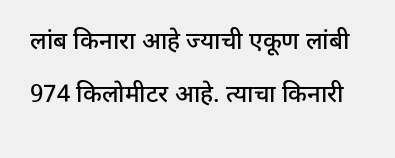लांब किनारा आहे ज्याची एकूण लांबी 974 किलोमीटर आहे. त्याचा किनारी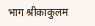भाग श्रीकाकुलम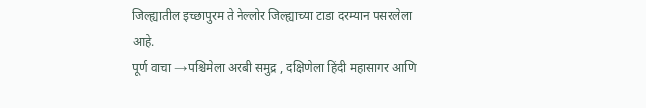जिल्ह्यातील इच्छापुरम ते नेल्लोर जिल्ह्याच्या टाडा दरम्यान पसरलेला आहे.
पूर्ण वाचा →पश्चिमेला अरबी समुद्र , दक्षिणेला हिंदी महासागर आणि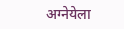अग्नेयेला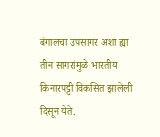बंगालचा उपसागर अशा ह्या तीन सागरांमुळे भारतीय किनारपट्टी विकसित झालेली दिसून येते.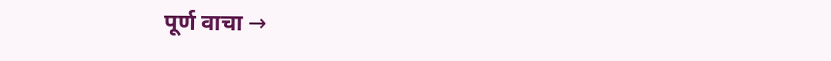पूर्ण वाचा →